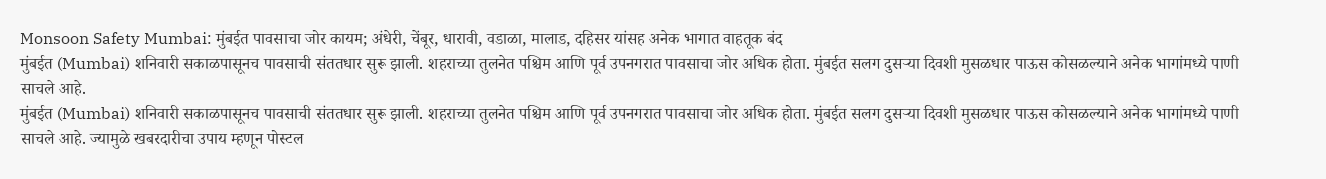Monsoon Safety Mumbai: मुंबईत पावसाचा जोर कायम; अंधेरी, चेंबूर, धारावी, वडाळा, मालाड, दहिसर यांसह अनेक भागात वाहतूक बंद
मुंबईत (Mumbai) शनिवारी सकाळपासूनच पावसाची संततधार सुरू झाली. शहराच्या तुलनेत पश्चिम आणि पूर्व उपनगरात पावसाचा जोर अधिक होता. मुंबईत सलग दुसऱ्या दिवशी मुसळधार पाऊस कोसळल्याने अनेक भागांमध्ये पाणी साचले आहे.
मुंबईत (Mumbai) शनिवारी सकाळपासूनच पावसाची संततधार सुरू झाली. शहराच्या तुलनेत पश्चिम आणि पूर्व उपनगरात पावसाचा जोर अधिक होता. मुंबईत सलग दुसऱ्या दिवशी मुसळधार पाऊस कोसळल्याने अनेक भागांमध्ये पाणी साचले आहे. ज्यामुळे खबरदारीचा उपाय म्हणून पोस्टल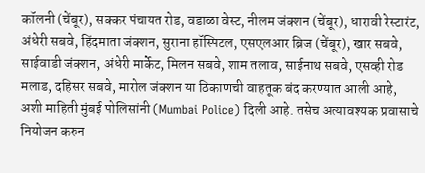कॉलनी (चेंबूर), सक्कर पंचायत रोड, वडाळा वेस्ट, नीलम जंक्शन (चेंबूर), धारावी रेस्टारंट, अंधेरी सबवे, हिंदमाता जंक्शन, सुराना हॉस्पिटल, एसएलआर ब्रिज (चेंबूर), खार सबवे, साईवाडी जंक्शन, अंधेरी मार्केट, मिलन सबवे, शाम तलाव, साईनाथ सबवे, एसव्ही रोड मलाड, दहिसर सबवे, मारोल जंक्शन या ठिकाणची वाहतूक बंद करण्यात आली आहे, अशी माहिती मुंबई पोलिसांनी (Mumbai Police) दिली आहे. तसेच अत्यावश्यक प्रवासाचे नियोजन करुन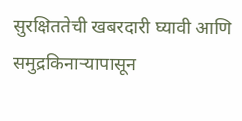सुरक्षिततेची खबरदारी घ्यावी आणि समुद्रकिनाऱ्यापासून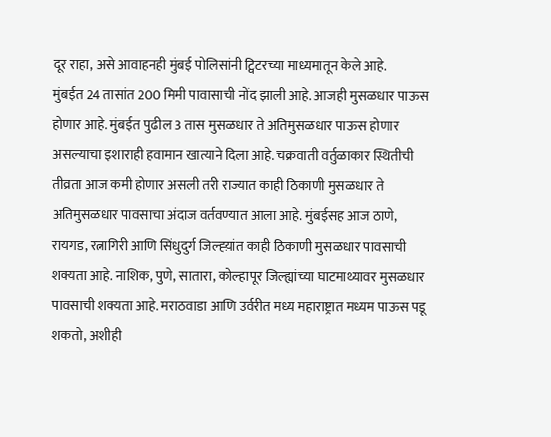दूर राहा, असे आवाहनही मुंबई पोलिसांनी ट्विटरच्या माध्यमातून केले आहे.
मुंबईत 24 तासांत 200 मिमी पावासाची नोंद झाली आहे. आजही मुसळधार पाऊस होणार आहे. मुंबईत पुढील 3 तास मुसळधार ते अतिमुसळधार पाऊस होणार असल्याचा इशाराही हवामान खात्याने दिला आहे. चक्रवाती वर्तुळाकार स्थितीची तीव्रता आज कमी होणार असली तरी राज्यात काही ठिकाणी मुसळधार ते अतिमुसळधार पावसाचा अंदाज वर्तवण्यात आला आहे. मुंबईसह आज ठाणे, रायगड, रत्नागिरी आणि सिंधुदुर्ग जिल्ह्य़ांत काही ठिकाणी मुसळधार पावसाची शक्यता आहे. नाशिक, पुणे, सातारा, कोल्हापूर जिल्ह्यांच्या घाटमाथ्यावर मुसळधार पावसाची शक्यता आहे. मराठवाडा आणि उर्वरीत मध्य महाराष्ट्रात मध्यम पाऊस पडू शकतो, अशीही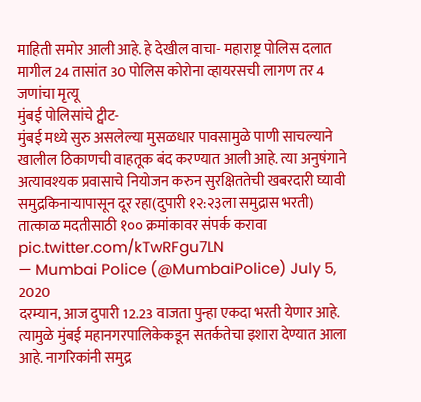माहिती समोर आली आहे. हे देखील वाचा- महाराष्ट्र पोलिस दलात मागील 24 तासांत 30 पोलिस कोरोना व्हायरसची लागण तर 4 जणांचा मृत्यू
मुंबई पोलिसांचे ट्वीट-
मुंबई मध्ये सुरु असलेल्या मुसळधार पावसामुळे पाणी साचल्याने खालील ठिकाणची वाहतूक बंद करण्यात आली आहे. त्या अनुषंगाने अत्यावश्यक प्रवासाचे नियोजन करुन सुरक्षिततेची खबरदारी घ्यावी समुद्रकिनाऱ्यापासून दूर रहा(दुपारी १२:२३ला समुद्रास भरती)
तात्काळ मदतीसाठी १०० क्रमांकावर संपर्क करावा pic.twitter.com/kTwRFgu7LN
— Mumbai Police (@MumbaiPolice) July 5, 2020
दरम्यान, आज दुपारी 12.23 वाजता पुन्हा एकदा भरती येणार आहे. त्यामुळे मुंबई महानगरपालिकेकडून सतर्कतेचा इशारा देण्यात आला आहे. नागरिकांनी समुद्र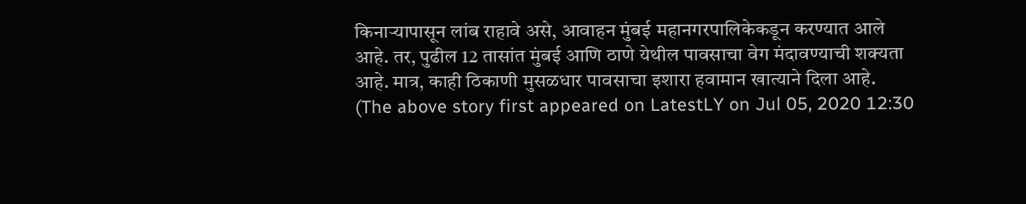किनाऱ्यापासून लांब राहावे असे, आवाहन मुंबई महानगरपालिकेकडून करण्यात आले आहे. तर, पुढील 12 तासांत मुंबई आणि ठाणे येथील पावसाचा वेग मंदावण्याची शक्यता आहे. मात्र, काही ठिकाणी मुसळधार पावसाचा इशारा हवामान खात्याने दिला आहे.
(The above story first appeared on LatestLY on Jul 05, 2020 12:30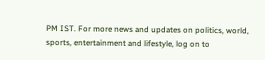PM IST. For more news and updates on politics, world, sports, entertainment and lifestyle, log on to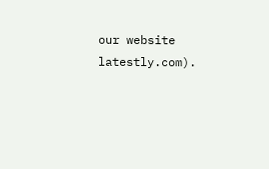our website latestly.com).